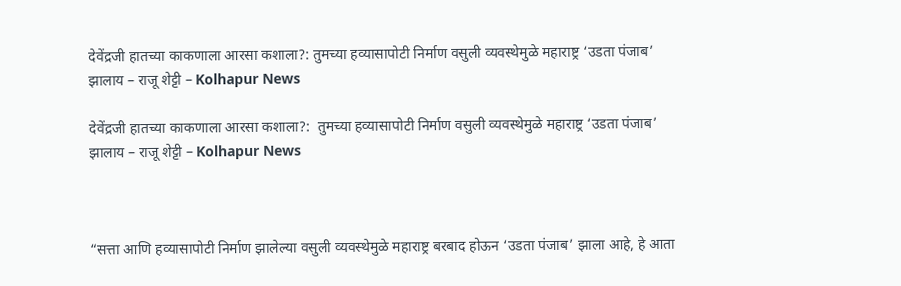देवेंद्रजी हातच्या काकणाला आरसा कशाला?: तुमच्या हव्यासापोटी निर्माण वसुली व्यवस्थेमुळे महाराष्ट्र ‘उडता पंजाब’ झालाय – राजू शेट्टी – Kolhapur News

देवेंद्रजी हातच्या काकणाला आरसा कशाला?:  तुमच्या हव्यासापोटी निर्माण वसुली व्यवस्थेमुळे महाराष्ट्र ‘उडता पंजाब’ झालाय – राजू शेट्टी – Kolhapur News



“सत्ता आणि हव्यासापोटी निर्माण झालेल्या वसुली व्यवस्थेमुळे महाराष्ट्र बरबाद होऊन ‘उडता पंजाब’ झाला आहे, हे आता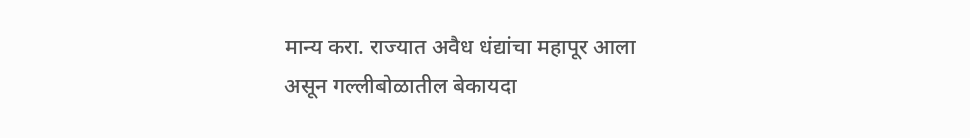मान्य करा. राज्यात अवैध धंद्यांचा महापूर आला असून गल्लीबोळातील बेकायदा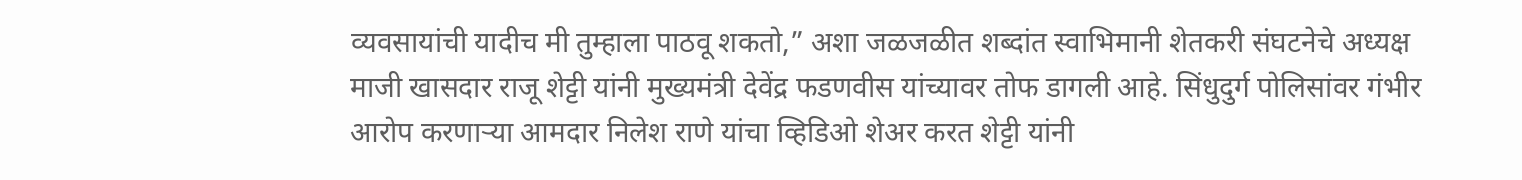व्यवसायांची यादीच मी तुम्हाला पाठवू शकतो,” अशा जळजळीत शब्दांत स्वाभिमानी शेतकरी संघटनेचे अध्यक्ष माजी खासदार राजू शेट्टी यांनी मुख्यमंत्री देवेंद्र फडणवीस यांच्यावर तोफ डागली आहे. सिंधुदुर्ग पोलिसांवर गंभीर आरोप करणाऱ्या आमदार निलेश राणे यांचा व्हिडिओ शेअर करत शेट्टी यांनी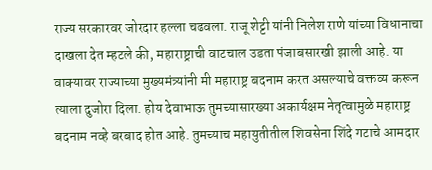राज्य सरकारवर जोरदार हल्ला चढवला. राजू शेट्टी यांनी निलेश राणे यांच्या विधानाचा दाखला देत म्हटले की, महाराष्ट्राची वाटचाल उडता पंजाबसारखी झाली आहे. या वाक्यावर राज्याच्या मुख्यमंत्र्यांनी मी महाराष्ट्र बदनाम करत असल्याचे वक्तव्य करून त्याला दुजोरा दिला. होय देवाभाऊ तुमच्यासारख्या अकार्यक्षम नेतृत्वामुळे महाराष्ट्र बदनाम नव्हे बरबाद होत आहे. तुमच्याच महायुतीतील शिवसेना शिंदे गटाचे आमदार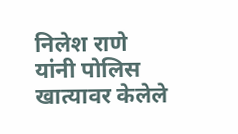निलेश राणे यांनी पोलिस खात्यावर केलेले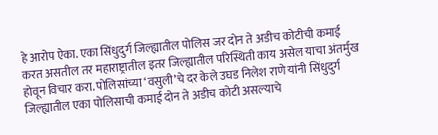हे आरोप ऐका. एका सिंधुदुर्ग जिल्ह्यातील पोलिस जर दोन ते अडीच कोटीची कमाई करत असतील तर महाराष्ट्रातील इतर जिल्ह्यातील परिस्थिती काय असेल याचा अंतर्मुख होवून विचार करा. पोलिसांच्या ‘वसुली’चे दर केले उघड निलेश राणे यांनी सिंधुदुर्ग जिल्ह्यातील एका पोलिसाची कमाई दोन ते अडीच कोटी असल्याचे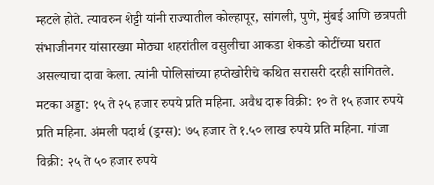म्हटले होते. त्यावरुन शेट्टी यांनी राज्यातील कोल्हापूर, सांगली, पुणे, मुंबई आणि छत्रपती संभाजीनगर यांसारख्या मोठ्या शहरांतील वसुलीचा आकडा शेकडो कोटींच्या घरात असल्याचा दावा केला. त्यांनी पोलिसांच्या हप्तेखोरीचे कथित सरासरी दरही सांगितले. मटका अड्डा: १५ ते २५ हजार रुपये प्रति महिना. अवैध दारू विक्री: १० ते १५ हजार रुपये प्रति महिना. अंमली पदार्थ (ड्रग्स): ७५ हजार ते १.५० लाख रुपये प्रति महिना. गांजा विक्री: २५ ते ५० हजार रुपये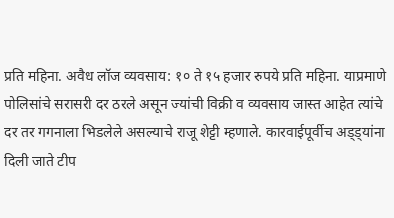प्रति महिना. अवैध लॉज व्यवसाय: १० ते १५ हजार रुपये प्रति महिना. याप्रमाणे पोलिसांचे सरासरी दर ठरले असून ज्यांची विक्री व व्यवसाय जास्त आहेत त्यांचे दर तर गगनाला भिडलेले असल्याचे राजू शेट्टी म्हणाले. कारवाईपूर्वीच अड्ड्यांना दिली जाते टीप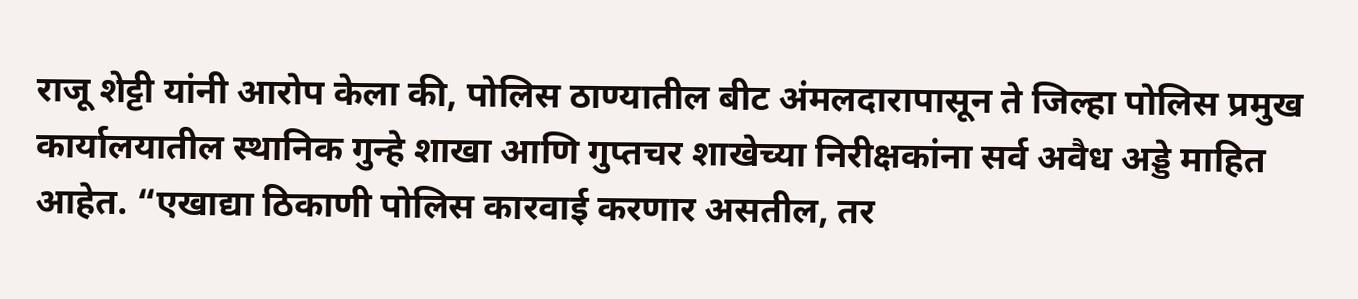राजू शेट्टी यांनी आरोप केला की, पोलिस ठाण्यातील बीट अंमलदारापासून ते जिल्हा पोलिस प्रमुख कार्यालयातील स्थानिक गुन्हे शाखा आणि गुप्तचर शाखेच्या निरीक्षकांना सर्व अवैध अड्डे माहित आहेत. “एखाद्या ठिकाणी पोलिस कारवाई करणार असतील, तर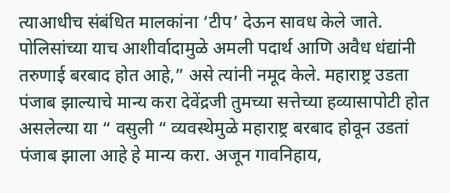त्याआधीच संबंधित मालकांना ‘टीप’ देऊन सावध केले जाते. पोलिसांच्या याच आशीर्वादामुळे अमली पदार्थ आणि अवैध धंद्यांनी तरुणाई बरबाद होत आहे,” असे त्यांनी नमूद केले. महाराष्ट्र उडता पंजाब झाल्याचे मान्य करा देवेंद्रजी तुमच्या सत्तेच्या हव्यासापोटी होत असलेल्या या “ वसुली “ व्यवस्थेमुळे महाराष्ट्र बरबाद होवून उडतां पंजाब झाला आहे हे मान्य करा. अजून गावनिहाय,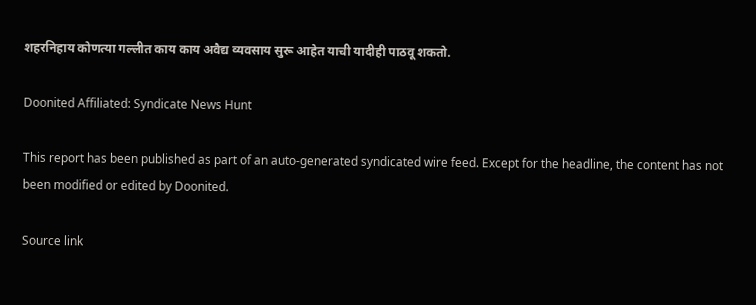शहरनिहाय कोणत्या गल्लीत काय काय अवैद्य व्यवसाय सुरू आहेत याची यादीही पाठवू शकतो.

Doonited Affiliated: Syndicate News Hunt

This report has been published as part of an auto-generated syndicated wire feed. Except for the headline, the content has not been modified or edited by Doonited.

Source link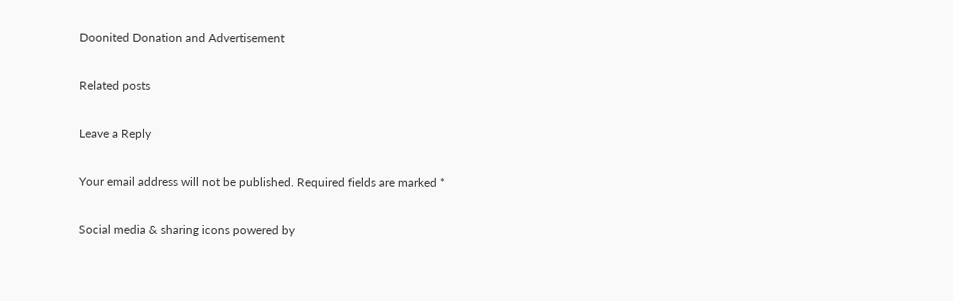Doonited Donation and Advertisement

Related posts

Leave a Reply

Your email address will not be published. Required fields are marked *

Social media & sharing icons powered by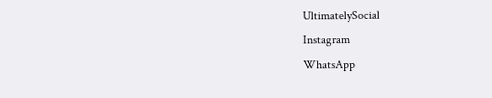UltimatelySocial
Instagram
WhatsApp